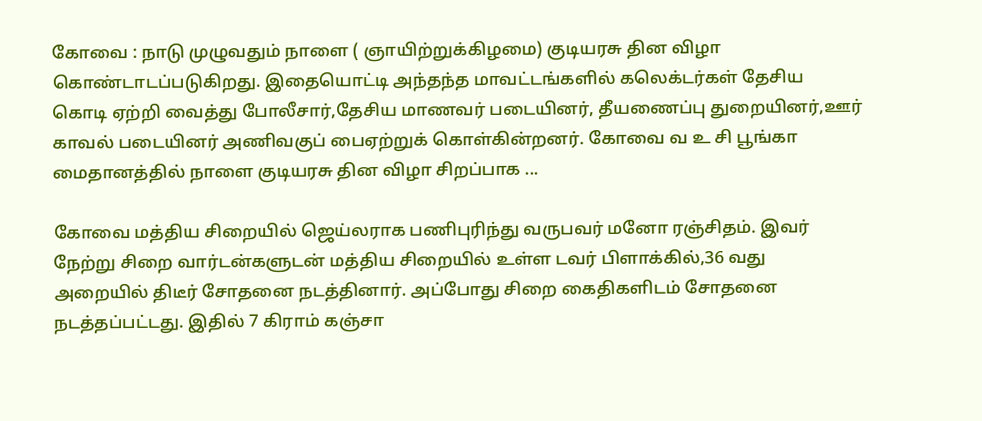கோவை : நாடு முழுவதும் நாளை ( ஞாயிற்றுக்கிழமை) குடியரசு தின விழா கொண்டாடப்படுகிறது. இதையொட்டி அந்தந்த மாவட்டங்களில் கலெக்டர்கள் தேசிய கொடி ஏற்றி வைத்து போலீசார்,தேசிய மாணவர் படையினர், தீயணைப்பு துறையினர்,ஊர் காவல் படையினர் அணிவகுப் பைஏற்றுக் கொள்கின்றனர். கோவை வ உ சி பூங்கா மைதானத்தில் நாளை குடியரசு தின விழா சிறப்பாக ...

கோவை மத்திய சிறையில் ஜெய்லராக பணிபுரிந்து வருபவர் மனோ ரஞ்சிதம். இவர் நேற்று சிறை வார்டன்களுடன் மத்திய சிறையில் உள்ள டவர் பிளாக்கில்,36 வது அறையில் திடீர் சோதனை நடத்தினார். அப்போது சிறை கைதிகளிடம் சோதனை நடத்தப்பட்டது. இதில் 7 கிராம் கஞ்சா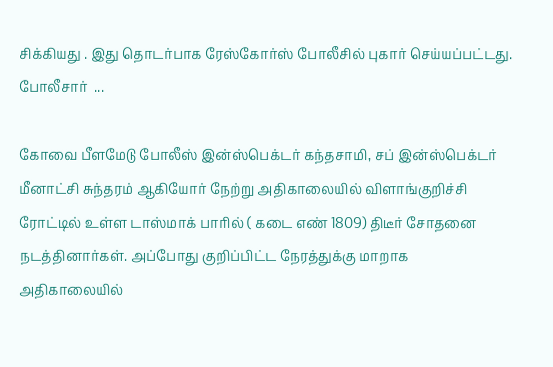சிக்கியது . இது தொடர்பாக ரேஸ்கோர்ஸ் போலீசில் புகார் செய்யப்பட்டது. போலீசார்  ...

கோவை பீளமேடு போலீஸ் இன்ஸ்பெக்டர் கந்தசாமி, சப் இன்ஸ்பெக்டர் மீனாட்சி சுந்தரம் ஆகியோர் நேற்று அதிகாலையில் விளாங்குறிச்சி ரோட்டில் உள்ள டாஸ்மாக் பாரில் ( கடை எண் 1809) திடீர் சோதனை நடத்தினார்கள். அப்போது குறிப்பிட்ட நேரத்துக்கு மாறாக அதிகாலையில்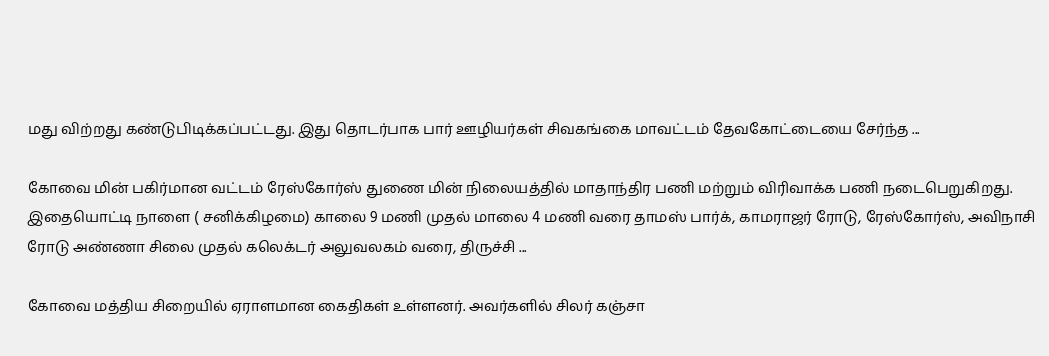மது விற்றது கண்டுபிடிக்கப்பட்டது. இது தொடர்பாக பார் ஊழியர்கள் சிவகங்கை மாவட்டம் தேவகோட்டையை சேர்ந்த ...

கோவை மின் பகிர்மான வட்டம் ரேஸ்கோர்ஸ் துணை மின் நிலையத்தில் மாதாந்திர பணி மற்றும் விரிவாக்க பணி நடைபெறுகிறது. இதையொட்டி நாளை ( சனிக்கிழமை) காலை 9 மணி முதல் மாலை 4 மணி வரை தாமஸ் பார்க், காமராஜர் ரோடு, ரேஸ்கோர்ஸ், அவிநாசி ரோடு அண்ணா சிலை முதல் கலெக்டர் அலுவலகம் வரை, திருச்சி ...

கோவை மத்திய சிறையில் ஏராளமான கைதிகள் உள்ளனர். அவர்களில் சிலர் கஞ்சா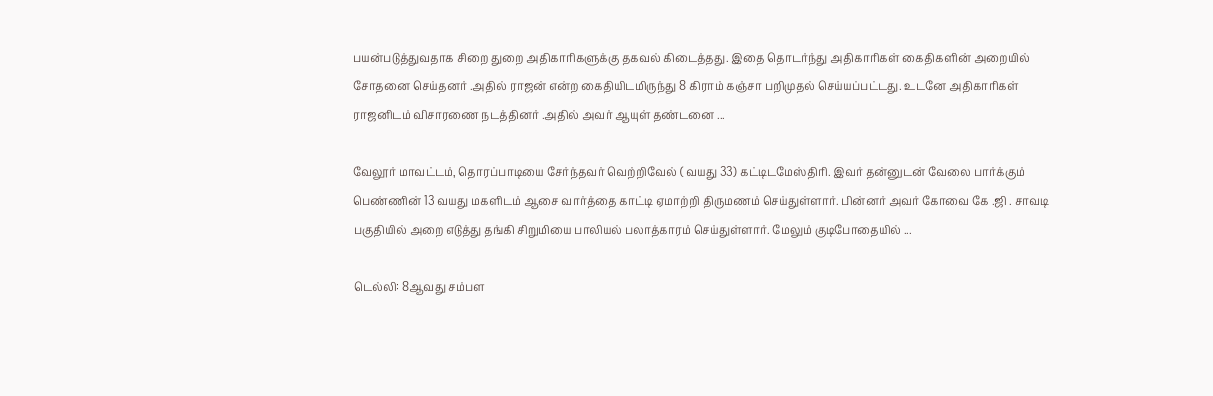பயன்படுத்துவதாக சிறை துறை அதிகாரிகளுக்கு தகவல் கிடைத்தது. இதை தொடர்ந்து அதிகாரிகள் கைதிகளின் அறையில் சோதனை செய்தனர் .அதில் ராஜன் என்ற கைதியிடமிருந்து 8 கிராம் கஞ்சா பறிமுதல் செய்யப்பட்டது. உடனே அதிகாரிகள் ராஜனிடம் விசாரணை நடத்தினர் .அதில் அவர் ஆயுள் தண்டனை ...

வேலூர் மாவட்டம், தொரப்பாடியை சேர்ந்தவர் வெற்றிவேல் ( வயது 33) கட்டிடமேஸ்திரி. இவர் தன்னுடன் வேலை பார்க்கும் பெண்ணின் 13 வயது மகளிடம் ஆசை வார்த்தை காட்டி ஏமாற்றி திருமணம் செய்துள்ளார். பின்னர் அவர் கோவை கே .ஜி . சாவடி பகுதியில் அறை எடுத்து தங்கி சிறுமியை பாலியல் பலாத்காரம் செய்துள்ளார். மேலும் குடிபோதையில் ...

டெல்லி: 8ஆவது சம்பள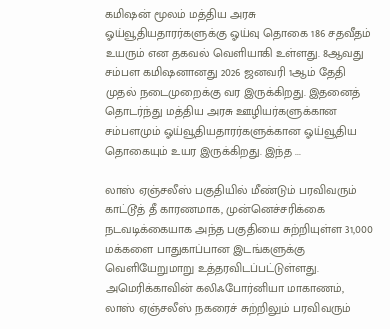கமிஷன் மூலம் மத்திய அரசு ஓய்வூதியதாரர்களுக்கு ஓய்வு தொகை 186 சதவீதம் உயரும் என தகவல் வெளியாகி உள்ளது. 8ஆவது சம்பள கமிஷனானது 2026 ஜனவரி 1ஆம் தேதி முதல் நடைமுறைக்கு வர இருக்கிறது. இதனைத் தொடர்ந்து மத்திய அரசு ஊழியர்களுக்கான சம்பளமும் ஓய்வூதியதாரர்களுக்கான ஓய்வூதிய தொகையும் உயர இருக்கிறது. இந்த ...

லாஸ் ஏஞ்சலீஸ் பகுதியில் மீண்டும் பரவிவரும் காட்டூத் தீ காரணமாக, முன்னெச்சரிக்கை நடவடிக்கையாக அந்த பகுதியை சுற்றியுள்ள 31,000 மக்களை பாதுகாப்பான இடங்களுக்கு வெளியேறுமாறு உத்தரவிடப்பட்டுள்ளது. அமெரிக்காவின் கலிஃபோர்னியா மாகாணம், லாஸ் ஏஞ்சலீஸ் நகரைச் சுற்றிலும் பரவிவரும்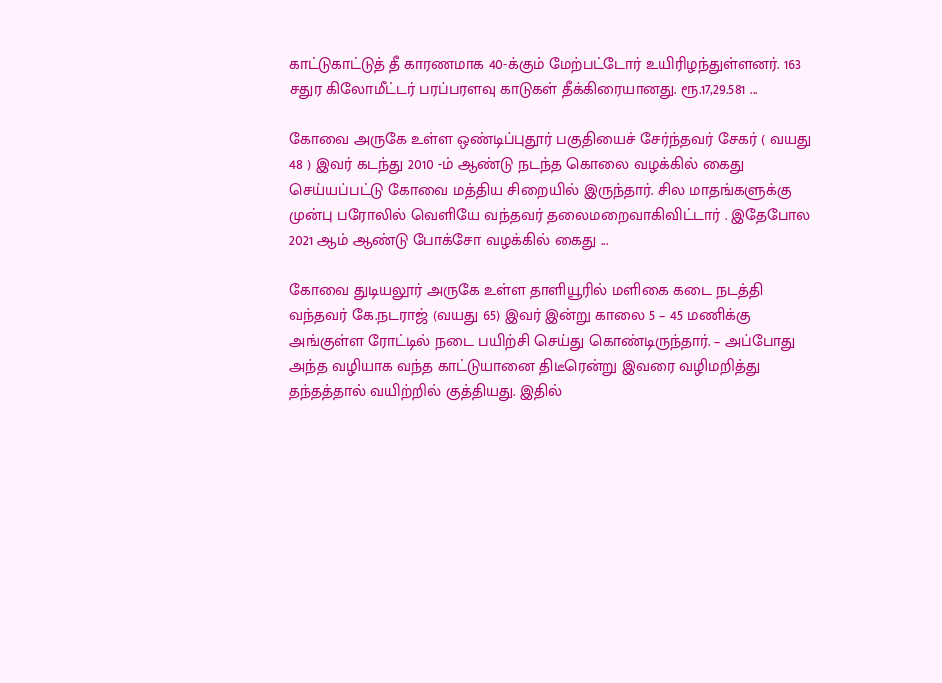காட்டுகாட்டுத் தீ காரணமாக 40-க்கும் மேற்பட்டோர் உயிரிழந்துள்ளனர். 163 சதுர கிலோமீட்டர் பரப்பரளவு காடுகள் தீக்கிரையானது. ரூ.17,29.581 ...

கோவை அருகே உள்ள ஒண்டிப்புதூர் பகுதியைச் சேர்ந்தவர் சேகர் ( வயது 48 ) இவர் கடந்து 2010 -ம் ஆண்டு நடந்த கொலை வழக்கில் கைது செய்யப்பட்டு கோவை மத்திய சிறையில் இருந்தார். சில மாதங்களுக்கு முன்பு பரோலில் வெளியே வந்தவர் தலைமறைவாகிவிட்டார் . இதேபோல 2021 ஆம் ஆண்டு போக்சோ வழக்கில் கைது ...

கோவை துடியலூர் அருகே உள்ள தாளியூரில் மளிகை கடை நடத்தி வந்தவர் கே.நடராஜ் (வயது 65) இவர் இன்று காலை 5 – 45 மணிக்கு அங்குள்ள ரோட்டில் நடை பயிற்சி செய்து கொண்டிருந்தார். – அப்போது அந்த வழியாக வந்த காட்டுயானை திடீரென்று இவரை வழிமறித்து தந்தத்தால் வயிற்றில் குத்தியது. இதில்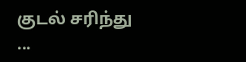குடல் சரிந்து ...